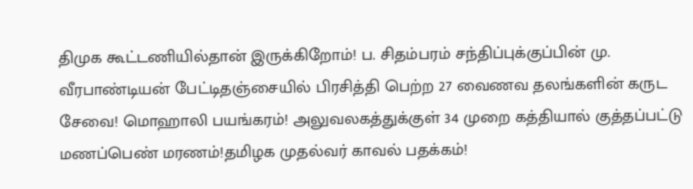திமுக கூட்டணியில்தான் இருக்கிறோம்! ப. சிதம்பரம் சந்திப்புக்குப்பின் மு. வீரபாண்டியன் பேட்டிதஞ்சையில் பிரசித்தி பெற்ற 27 வைணவ தலங்களின் கருட சேவை! மொஹாலி பயங்கரம்! அலுவலகத்துக்குள் 34 முறை கத்தியால் குத்தப்பட்டு மணப்பெண் மரணம்!தமிழக முதல்வர் காவல் பதக்கம்!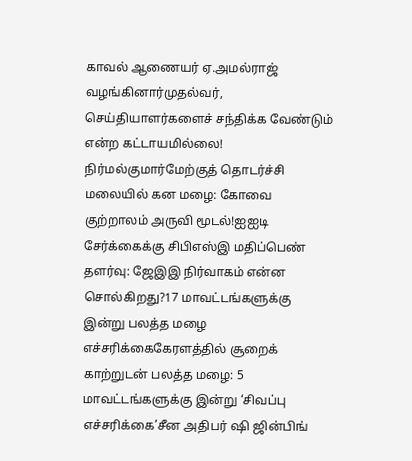காவல் ஆணையர் ஏ.அமல்ராஜ் வழங்கினார்முதல்வர், செய்தியாளர்களைச் சந்திக்க வேண்டும் என்ற கட்டாயமில்லை! நிர்மல்குமார்மேற்குத் தொடர்ச்சி மலையில் கன மழை: கோவை குற்றாலம் அருவி மூடல்!ஐஐடி சேர்க்கைக்கு சிபிஎஸ்இ மதிப்பெண் தளர்வு: ஜேஇஇ நிர்வாகம் என்ன சொல்கிறது?17 மாவட்டங்களுக்கு இன்று பலத்த மழை எச்சரிக்கைகேரளத்தில் சூறைக் காற்றுடன் பலத்த மழை: 5 மாவட்டங்களுக்கு இன்று ‘சிவப்பு எச்சரிக்கை’சீன அதிபர் ஷி ஜின்பிங்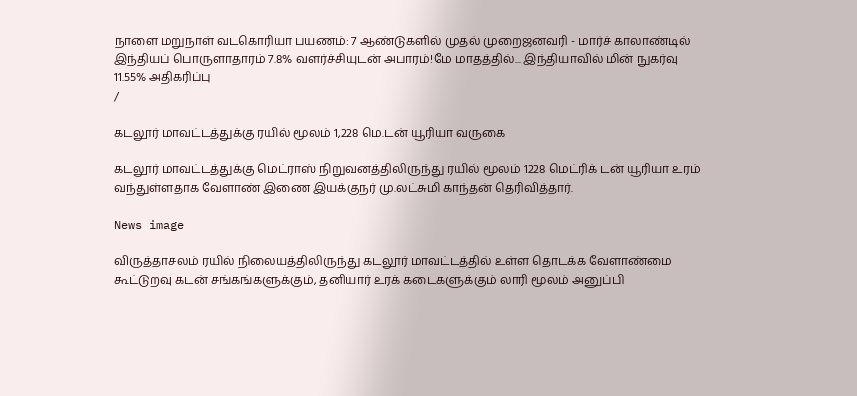நாளை மறுநாள் வடகொரியா பயணம்: 7 ஆண்டுகளில் முதல் முறைஜனவரி - மார்ச் காலாண்டில் இந்தியப் பொருளாதாரம் 7.8% வளர்ச்சியுடன் அபாரம்!மே மாதத்தில்... இந்தியாவில் மின் நுகர்வு 11.55% அதிகரிப்பு
/

கடலூர் மாவட்டத்துக்கு ரயில் மூலம் 1,228 மெ.டன் யூரியா வருகை

கடலூர் மாவட்டத்துக்கு மெட்ராஸ் நிறுவனத்திலிருந்து ரயில் மூலம் 1228 மெட்ரிக் டன் யூரியா உரம் வந்துள்ளதாக வேளாண் இணை இயக்குநர் மு.லட்சுமி காந்தன் தெரிவித்தார்.

News image

விருத்தாசலம் ரயில் நிலையத்திலிருந்து கடலூர் மாவட்டத்தில் உள்ள தொடக்க வேளாண்மை கூட்டுறவு கடன் சங்கங்களுக்கும், தனியார் உரக் கடைகளுக்கும் லாரி மூலம் அனுப்பி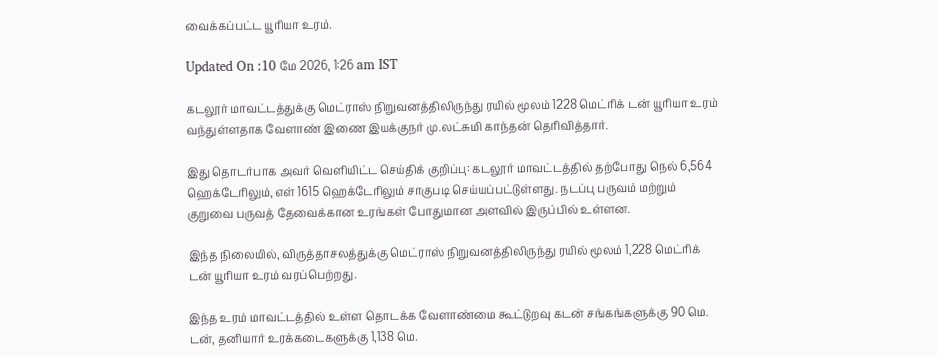வைக்கப்பட்ட யூரியா உரம்.

Updated On :10 மே 2026, 1:26 am IST

கடலூர் மாவட்டத்துக்கு மெட்ராஸ் நிறுவனத்திலிருந்து ரயில் மூலம் 1228 மெட்ரிக் டன் யூரியா உரம் வந்துள்ளதாக வேளாண் இணை இயக்குநர் மு.லட்சுமி காந்தன் தெரிவித்தார்.

இது தொடர்பாக அவர் வெளியிட்ட செய்திக் குறிப்பு: கடலூர் மாவட்டத்தில் தற்போது நெல் 6,564 ஹெக்டேரிலும், எள் 1615 ஹெக்டேரிலும் சாகுபடி செய்யப்பட்டுள்ளது. நடப்பு பருவம் மற்றும் குறுவை பருவத் தேவைக்கான உரங்கள் போதுமான அளவில் இருப்பில் உள்ளன.

இந்த நிலையில், விருத்தாசலத்துக்கு மெட்ராஸ் நிறுவனத்திலிருந்து ரயில் மூலம் 1,228 மெட்ரிக் டன் யூரியா உரம் வரப்பெற்றது.

இந்த உரம் மாவட்டத்தில் உள்ள தொடக்க வேளாண்மை கூட்டுறவு கடன் சங்கங்களுக்கு 90 மெ. டன், தனியார் உரக்கடைகளுக்கு 1,138 மெ.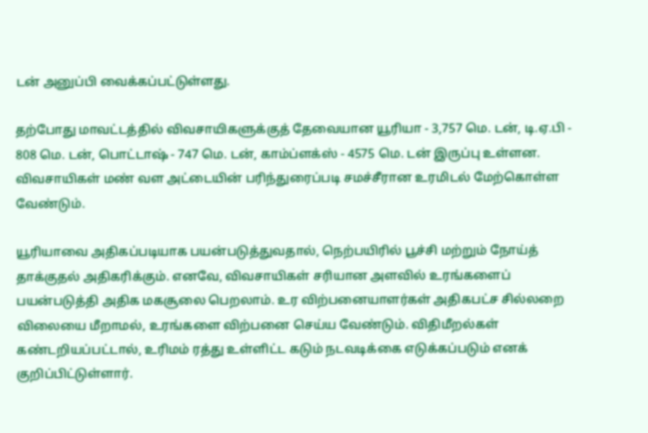டன் அனுப்பி வைக்கப்பட்டுள்ளது.

தற்போது மாவட்டத்தில் விவசாயிகளுக்குத் தேவையான யூரியா - 3,757 மெ. டன், டி.ஏ.பி - 808 மெ. டன், பொட்டாஷ் - 747 மெ. டன், காம்ப்ளக்ஸ் - 4575 மெ. டன் இருப்பு உள்ளன. விவசாயிகள் மண் வள அட்டையின் பரிந்துரைப்படி சமச்சீரான உரமிடல் மேற்கொள்ள வேண்டும்.

யூரியாவை அதிகப்படியாக பயன்படுத்துவதால், நெற்பயிரில் பூச்சி மற்றும் நோய்த் தாக்குதல் அதிகரிக்கும். எனவே, விவசாயிகள் சரியான அளவில் உரங்களைப் பயன்படுத்தி அதிக மகசூலை பெறலாம். உர விற்பனையாளர்கள் அதிகபட்ச சில்லறை விலையை மீறாமல், உரங்களை விற்பனை செய்ய வேண்டும். விதிமீறல்கள் கண்டறியப்பட்டால், உரிமம் ரத்து உள்ளிட்ட கடும் நடவடிக்கை எடுக்கப்படும் எனக் குறிப்பிட்டுள்ளார்.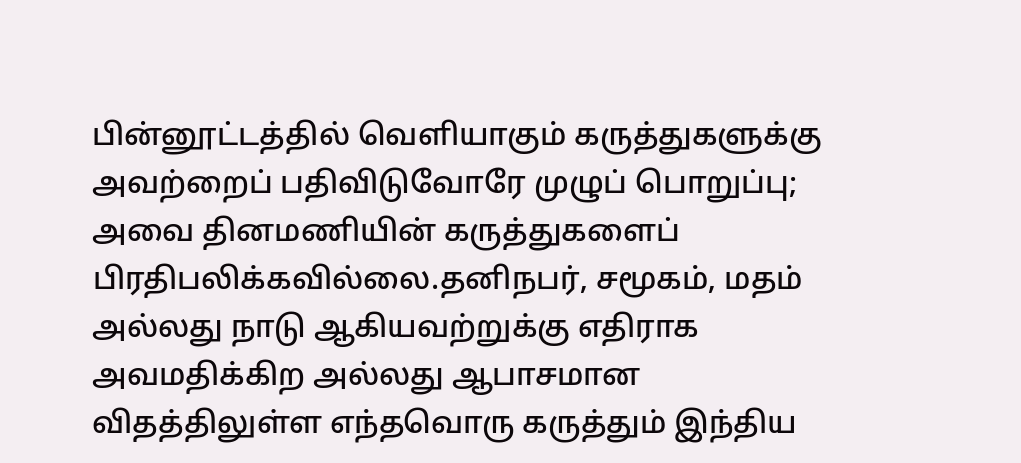பின்னூட்டத்தில் வெளியாகும் கருத்துகளுக்கு அவற்றைப் பதிவிடுவோரே முழுப் பொறுப்பு; அவை தினமணியின் கருத்துகளைப் பிரதிபலிக்கவில்லை.தனிநபர், சமூகம், மதம் அல்லது நாடு ஆகியவற்றுக்கு எதிராக அவமதிக்கிற அல்லது ஆபாசமான விதத்திலுள்ள எந்தவொரு கருத்தும் இந்திய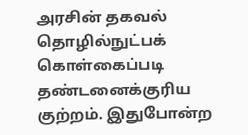அரசின் தகவல் தொழில்நுட்பக் கொள்கைப்படி தண்டனைக்குரிய குற்றம். இதுபோன்ற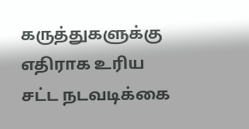கருத்துகளுக்கு எதிராக உரிய சட்ட நடவடிக்கை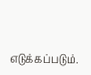எடுக்கப்படும்.